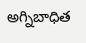అగ్నిబాధిత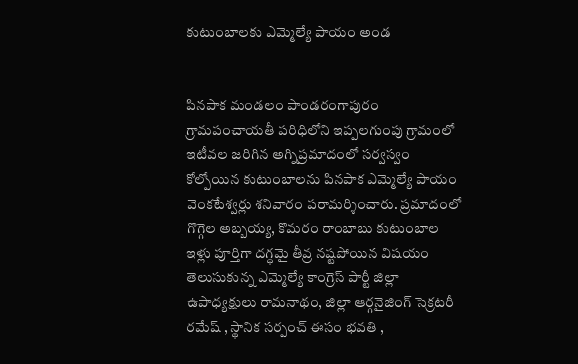కుటుంబాలకు ఎమ్మెల్యే పాయం అండ


పినపాక మండలం పాండరంగాపురం గ్రామపంచాయతీ పరిధిలోని ఇప్పలగుంపు గ్రామంలో ఇటీవల జరిగిన అగ్నిప్రమాదంలో సర్వస్వం కోల్పోయిన కుటుంబాలను పినపాక ఎమ్మెల్యే పాయం వెంకటేశ్వర్లు శనివారం పరామర్శించారు. ప్రమాదంలో గొగ్గెల అబ్బయ్య, కొమరం రాంబాబు కుటుంబాల ఇళ్లు పూర్తిగా దగ్ధమై తీవ్ర నష్టపోయిన విషయం తెలుసుకున్న ఎమ్మెల్యే కాంగ్రెస్ పార్టీ జిల్లా ఉపాధ్యక్షులు రామనాథం, జిల్లా ఆర్గనైజింగ్ సెక్రటరీ రమేష్ , స్థానిక సర్పంచ్ ఈసం భవతి ,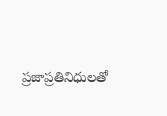ప్రజాప్రతినిధులతో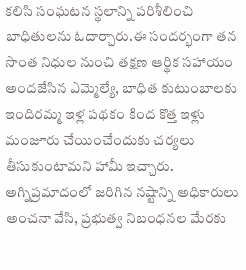కలిసి సంఘటన స్థలాన్ని పరిశీలించి బాధితులను ఓదార్చారు.ఈ సందర్భంగా తన సొంత నిధుల నుంచి తక్షణ ఆర్థిక సహాయం అందజేసిన ఎమ్మెల్యే, బాధిత కుటుంబాలకు ఇందిరమ్మ ఇళ్ల పథకం కింద కొత్త ఇళ్లు మంజూరు చేయించేందుకు చర్యలు తీసుకుంటామని హామీ ఇచ్చారు. అగ్నిప్రమాదంలో జరిగిన నష్టాన్ని అధికారులు అంచనా వేసి, ప్రభుత్వ నిబంధనల మేరకు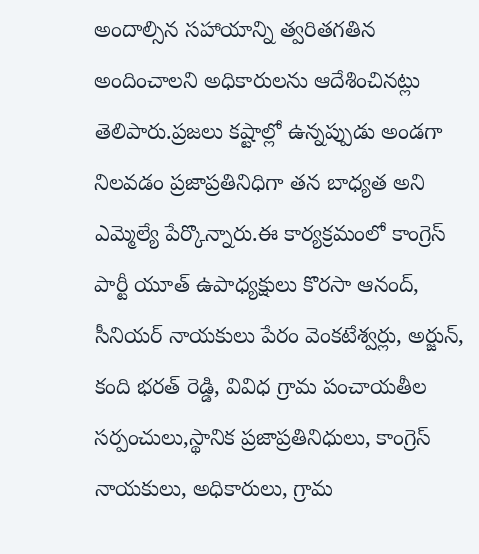అందాల్సిన సహాయాన్ని త్వరితగతిన అందించాలని అధికారులను ఆదేశించినట్లు తెలిపారు.ప్రజలు కష్టాల్లో ఉన్నప్పుడు అండగా నిలవడం ప్రజాప్రతినిధిగా తన బాధ్యత అని ఎమ్మెల్యే పేర్కొన్నారు.ఈ కార్యక్రమంలో కాంగ్రెస్ పార్టీ యూత్ ఉపాధ్యక్షులు కొరసా ఆనంద్, సీనియర్ నాయకులు పేరం వెంకటేశ్వర్లు, అర్జున్, కంది భరత్ రెడ్డి, వివిధ గ్రామ పంచాయతీల సర్పంచులు,స్థానిక ప్రజాప్రతినిధులు, కాంగ్రెస్ నాయకులు, అధికారులు, గ్రామ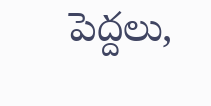పెద్దలు,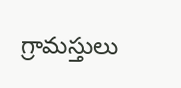గ్రామస్తులు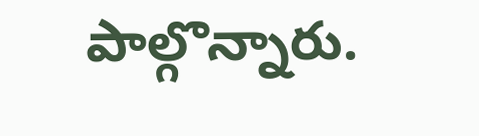పాల్గొన్నారు.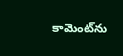కామెంట్‌ను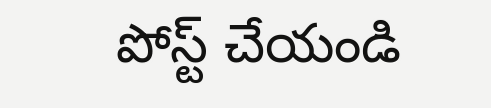పోస్ట్ చేయండి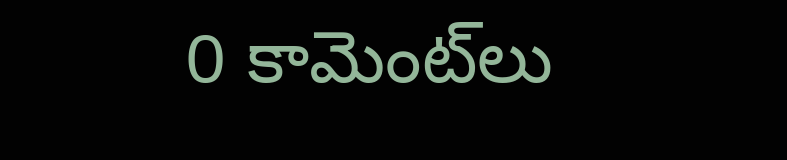0 కామెంట్‌లు